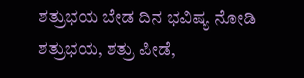ಶತ್ರುಭಯ ಬೇಡ ದಿನ ಭವಿಷ್ಯ ನೋಡಿ
ಶತ್ರುಭಯ, ಶತ್ರು ಪೀಡೆ,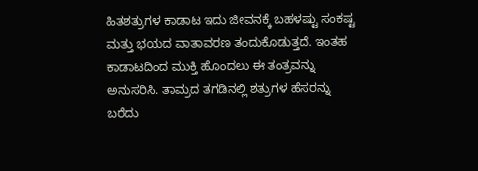ಹಿತಶತ್ರುಗಳ ಕಾಡಾಟ ಇದು ಜೀವನಕ್ಕೆ ಬಹಳಷ್ಟು ಸಂಕಷ್ಟ ಮತ್ತು ಭಯದ ವಾತಾವರಣ ತಂದುಕೊಡುತ್ತದೆ. ಇಂತಹ ಕಾಡಾಟದಿಂದ ಮುಕ್ತಿ ಹೊಂದಲು ಈ ತಂತ್ರವನ್ನು ಅನುಸರಿಸಿ. ತಾಮ್ರದ ತಗಡಿನಲ್ಲಿ ಶತ್ರುಗಳ ಹೆಸರನ್ನು ಬರೆದು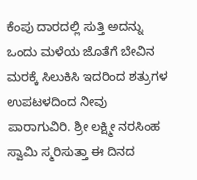ಕೆಂಪು ದಾರದಲ್ಲಿ ಸುತ್ತಿ ಅದನ್ನು ಒಂದು ಮಳೆಯ ಜೊತೆಗೆ ಬೇವಿನ ಮರಕ್ಕೆ ಸಿಲುಕಿಸಿ ಇದರಿಂದ ಶತ್ರುಗಳ ಉಪಟಳದಿಂದ ನೀವು ಪಾರಾಗುವಿರಿ. ಶ್ರೀ ಲಕ್ಷ್ಮೀ ನರಸಿಂಹ ಸ್ವಾಮಿ ಸ್ಮರಿಸುತ್ತಾ ಈ ದಿನದ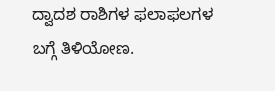ದ್ವಾದಶ ರಾಶಿಗಳ ಫಲಾಫಲಗಳ ಬಗ್ಗೆ ತಿಳಿಯೋಣ.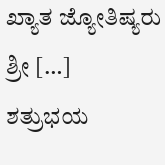ಖ್ಯಾತ ಜ್ಯೋತಿಷ್ಯರು ಶ್ರೀ […]
ಶತ್ರುಭಯ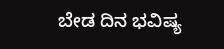ಬೇಡ ದಿನ ಭವಿಷ್ಯ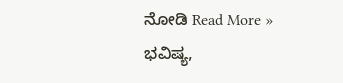ನೋಡಿ Read More »
ಭವಿಷ್ಯ,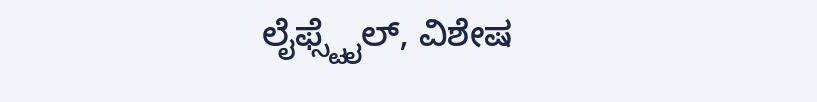ಲೈಫ್ಸ್ಟೈಲ್, ವಿಶೇಷ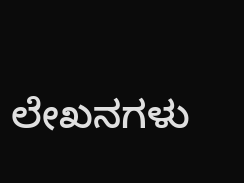ಲೇಖನಗಳು